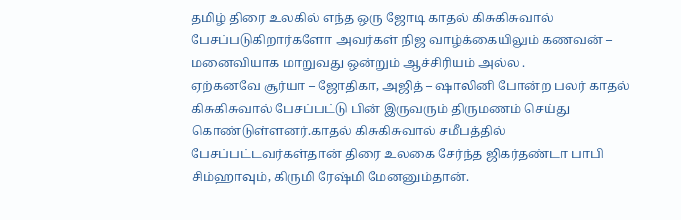தமிழ் திரை உலகில் எந்த ஒரு ஜோடி காதல் கிசுகிசுவால் பேசப்படுகிறார்களோ அவர்கள் நிஜ வாழ்க்கையிலும் கணவன் – மனைவியாக மாறுவது ஒன்றும் ஆச்சிரியம் அல்ல .
ஏற்கனவே சூர்யா – ஜோதிகா, அஜித் – ஷாலினி போன்ற பலர் காதல் கிசுகிசுவால் பேசப்பட்டு பின் இருவரும் திருமணம் செய்து கொண்டுள்ளனர்.காதல் கிசுகிசுவால் சமீபத்தில் பேசப்பட்டவர்கள்தான் திரை உலகை சேர்ந்த ஜிகர்தண்டா பாபி சிம்ஹாவும், கிருமி ரேஷ்மி மேனனும்தான்.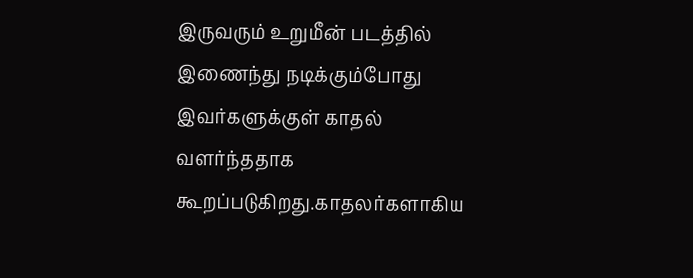இருவரும் உறுமீன் படத்தில் இணைந்து நடிக்கும்போது இவர்களுக்குள் காதல் வளர்ந்ததாக கூறப்படுகிறது.காதலர்களாகிய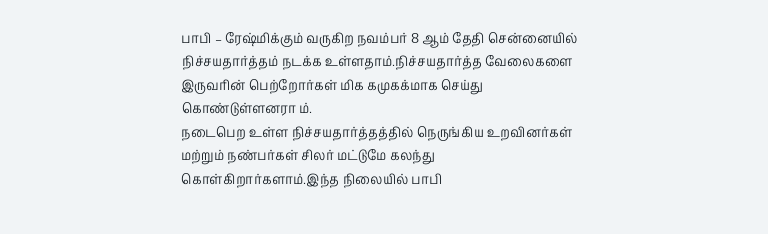பாபி – ரேஷ்மிக்கும் வருகிற நவம்பர் 8 ஆம் தேதி சென்னையில் நிச்சயதார்த்தம் நடக்க உள்ளதாம்.நிச்சயதார்த்த வேலைகளை இருவரின் பெற்றோர்கள் மிக கமுகக்மாக செய்து கொண்டுள்ளனரா ம்.
நடைபெற உள்ள நிச்சயதார்த்தத்தில் நெருங்கிய உறவினர்கள் மற்றும் நண்பர்கள் சிலர் மட்டுமே கலந்து கொள்கிறார்களாம்.இந்த நிலையில் பாபி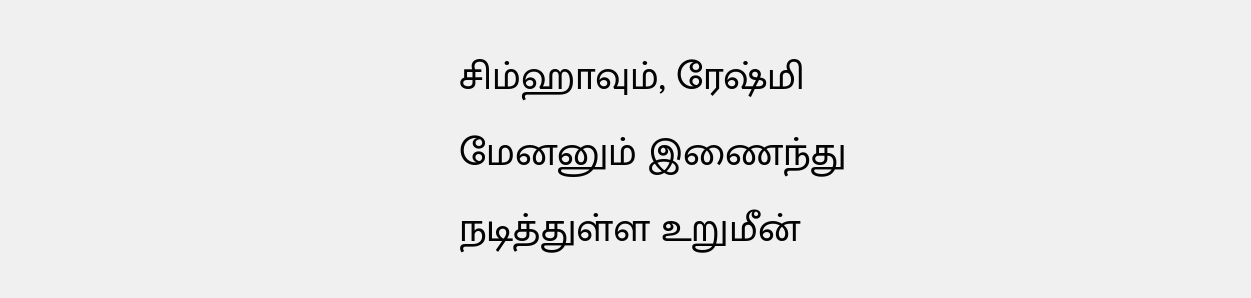சிம்ஹாவும், ரேஷ்மி மேனனும் இணைந்து நடித்துள்ள உறுமீன்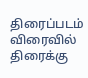திரைப்படம் விரைவில் திரைக்கு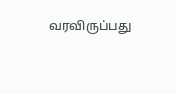வரவிருப்பது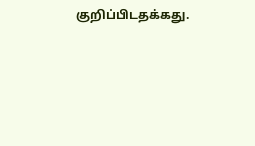குறிப்பிடதக்கது.